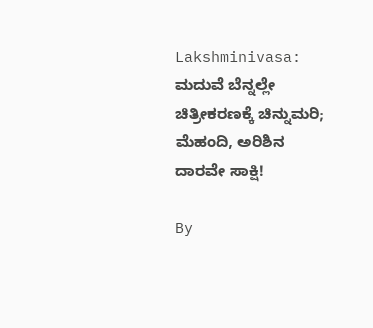Lakshminivasa: ಮದುವೆ ಬೆನ್ನಲ್ಲೇ ಚಿತ್ರೀಕರಣಕ್ಕೆ ಚಿನ್ನುಮರಿ; ಮೆಹಂದಿ, ಅರಿಶಿನ ದಾರವೇ ಸಾಕ್ಷಿ!

By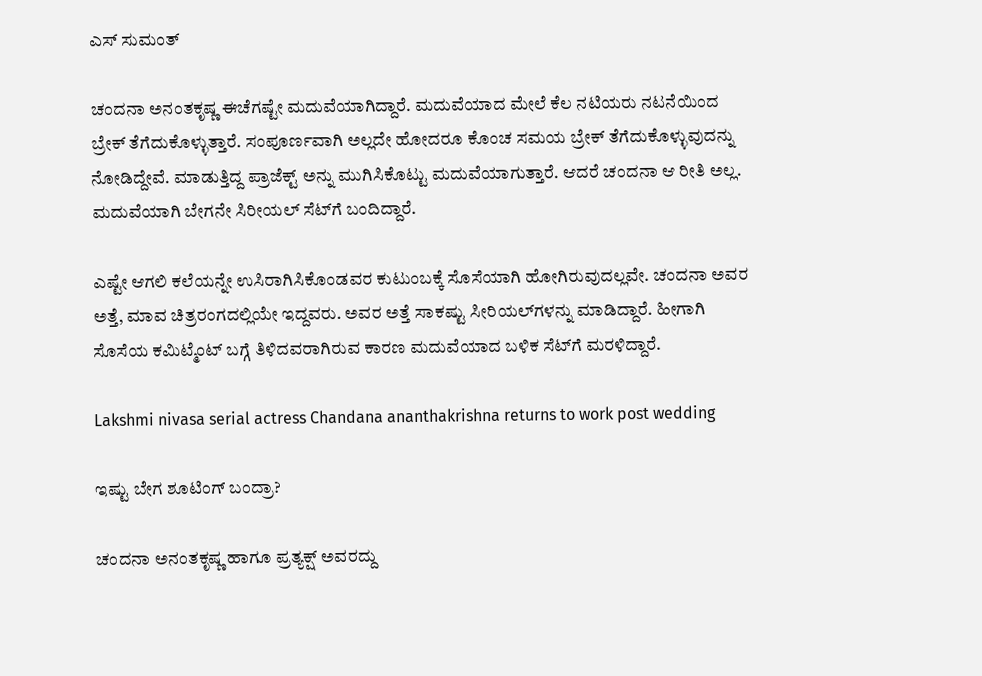ಎಸ್ ಸುಮಂತ್

ಚಂದನಾ ಅನಂತಕೃಷ್ಣ ಈಚೆಗಷ್ಟೇ ಮದುವೆಯಾಗಿದ್ದಾರೆ. ಮದುವೆಯಾದ ಮೇಲೆ ಕೆಲ ನಟಿಯರು ನಟನೆಯಿಂದ ಬ್ರೇಕ್ ತೆಗೆದುಕೊಳ್ಳುತ್ತಾರೆ. ಸಂಪೂರ್ಣವಾಗಿ ಅಲ್ಲದೇ ಹೋದರೂ ಕೊಂಚ ಸಮಯ ಬ್ರೇಕ್ ತೆಗೆದುಕೊಳ್ಳುವುದನ್ನು ನೋಡಿದ್ದೇವೆ. ಮಾಡುತ್ತಿದ್ದ ಪ್ರಾಜೆಕ್ಟ್ ಅನ್ನು ಮುಗಿಸಿಕೊಟ್ಟು ಮದುವೆಯಾಗುತ್ತಾರೆ. ಆದರೆ ಚಂದನಾ ಆ ರೀತಿ ಅಲ್ಲ. ಮದುವೆಯಾಗಿ ಬೇಗನೇ ಸಿರೀಯಲ್ ಸೆಟ್‌ಗೆ ಬಂದಿದ್ದಾರೆ.

ಎಷ್ಟೇ ಆಗಲಿ ಕಲೆಯನ್ನೇ ಉಸಿರಾಗಿಸಿಕೊಂಡವರ ಕುಟುಂಬಕ್ಕೆ ಸೊಸೆಯಾಗಿ ಹೋಗಿರುವುದಲ್ಲವೇ. ಚಂದನಾ ಅವರ ಅತ್ತೆ, ಮಾವ ಚಿತ್ರರಂಗದಲ್ಲಿಯೇ ಇದ್ದವರು. ಅವರ ಅತ್ತೆ ಸಾಕಷ್ಟು ಸೀರಿಯಲ್‌ಗಳನ್ನು ಮಾಡಿದ್ದಾರೆ. ಹೀಗಾಗಿ ಸೊಸೆಯ ಕಮಿಟ್ಮೆಂಟ್ ಬಗ್ಗೆ ತಿಳಿದವರಾಗಿರುವ ಕಾರಣ ಮದುವೆಯಾದ ಬಳಿಕ ಸೆಟ್‌ಗೆ ಮರಳಿದ್ದಾರೆ.

Lakshmi nivasa serial actress Chandana ananthakrishna returns to work post wedding

ಇಷ್ಟು ಬೇಗ ಶೂಟಿಂಗ್ ಬಂದ್ರಾ?

ಚಂದನಾ ಅನಂತಕೃಷ್ಣ ಹಾಗೂ ಪ್ರತ್ಯಕ್ಷ್ ಅವರದ್ದು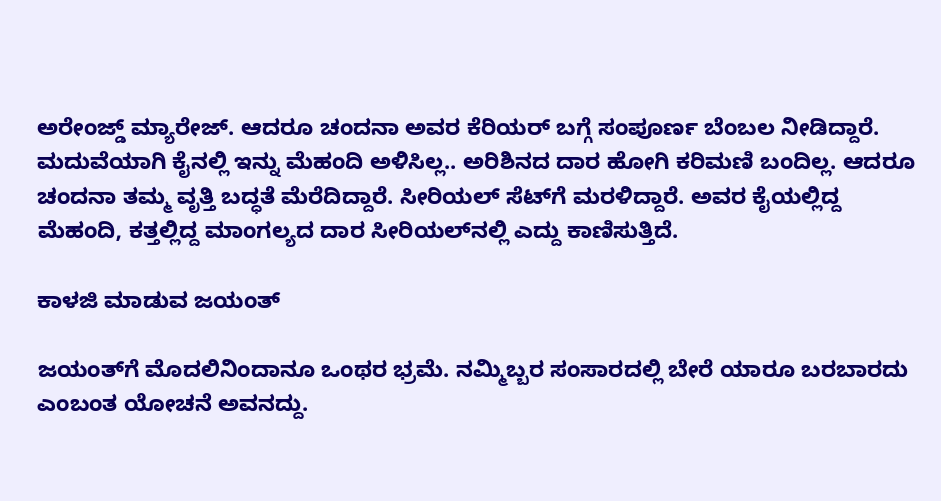ಅರೇಂಜ್ಡ್ ಮ್ಯಾರೇಜ್. ಆದರೂ ಚಂದನಾ ಅವರ ಕೆರಿಯರ್ ಬಗ್ಗೆ ಸಂಪೂರ್ಣ ಬೆಂಬಲ ನೀಡಿದ್ದಾರೆ. ಮದುವೆಯಾಗಿ ಕೈನಲ್ಲಿ ಇನ್ನು ಮೆಹಂದಿ ಅಳಿಸಿಲ್ಲ.. ಅರಿಶಿನದ ದಾರ ಹೋಗಿ ಕರಿಮಣಿ ಬಂದಿಲ್ಲ. ಆದರೂ ಚಂದನಾ ತಮ್ಮ ವೃತ್ತಿ ಬದ್ಧತೆ ಮೆರೆದಿದ್ದಾರೆ. ಸೀರಿಯಲ್ ಸೆಟ್‌ಗೆ ಮರಳಿದ್ದಾರೆ. ಅವರ ಕೈಯಲ್ಲಿದ್ದ ಮೆಹಂದಿ, ಕತ್ತಲ್ಲಿದ್ದ ಮಾಂಗಲ್ಯದ ದಾರ ಸೀರಿಯಲ್‌ನಲ್ಲಿ ಎದ್ದು ಕಾಣಿಸುತ್ತಿದೆ.

ಕಾಳಜಿ ಮಾಡುವ ಜಯಂತ್

ಜಯಂತ್‌ಗೆ ಮೊದಲಿನಿಂದಾನೂ ಒಂಥರ ಭ್ರಮೆ. ನಮ್ಮಿಬ್ಬರ ಸಂಸಾರದಲ್ಲಿ ಬೇರೆ ಯಾರೂ ಬರಬಾರದು ಎಂಬಂತ ಯೋಚನೆ ಅವನದ್ದು.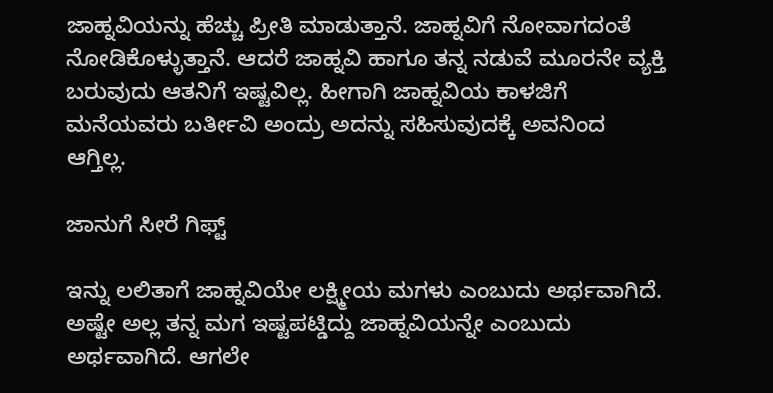ಜಾಹ್ನವಿಯನ್ನು ಹೆಚ್ಚು ಪ್ರೀತಿ ಮಾಡುತ್ತಾನೆ. ಜಾಹ್ನವಿಗೆ ನೋವಾಗದಂತೆ ನೋಡಿಕೊಳ್ಳುತ್ತಾನೆ. ಆದರೆ ಜಾಹ್ನವಿ ಹಾಗೂ ತನ್ನ ನಡುವೆ ಮೂರನೇ ವ್ಯಕ್ತಿ ಬರುವುದು ಆತನಿಗೆ ಇಷ್ಟವಿಲ್ಲ. ಹೀಗಾಗಿ ಜಾಹ್ನವಿಯ ಕಾಳಜಿಗೆ ಮನೆಯವರು ಬರ್ತೀವಿ ಅಂದ್ರು ಅದನ್ನು ಸಹಿಸುವುದಕ್ಕೆ ಅವನಿಂದ ಆಗ್ತಿಲ್ಲ.

ಜಾನುಗೆ ಸೀರೆ ಗಿಫ್ಟ್

ಇನ್ನು ಲಲಿತಾಗೆ ಜಾಹ್ನವಿಯೇ ಲಕ್ಷ್ಮೀಯ ಮಗಳು ಎಂಬುದು ಅರ್ಥವಾಗಿದೆ. ಅಷ್ಟೇ ಅಲ್ಲ ತನ್ನ ಮಗ ಇಷ್ಟಪಟ್ಡಿದ್ದು ಜಾಹ್ನವಿಯನ್ನೇ ಎಂಬುದು ಅರ್ಥವಾಗಿದೆ. ಆಗಲೇ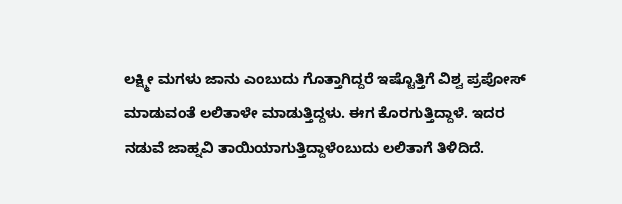ಲಕ್ಷ್ಮೀ ಮಗಳು ಜಾನು ಎಂಬುದು ಗೊತ್ತಾಗಿದ್ದರೆ ಇಷ್ಟೊತ್ತಿಗೆ ವಿಶ್ವ ಪ್ರಪೋಸ್ ಮಾಡುವಂತೆ ಲಲಿತಾಳೇ ಮಾಡುತ್ತಿದ್ದಳು. ಈಗ ಕೊರಗುತ್ತಿದ್ದಾಳೆ. ಇದರ ನಡುವೆ ಜಾಹ್ನವಿ ತಾಯಿಯಾಗುತ್ತಿದ್ದಾಳೆಂಬುದು ಲಲಿತಾಗೆ ತಿಳಿದಿದೆ.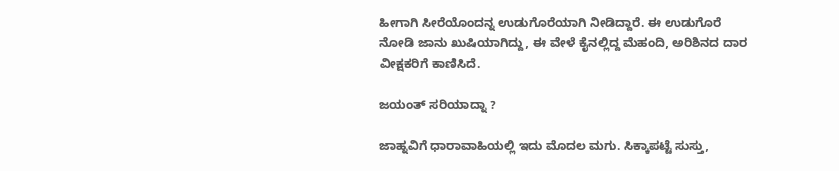ಹೀಗಾಗಿ ಸೀರೆಯೊಂದನ್ನ ಉಡುಗೊರೆಯಾಗಿ ನೀಡಿದ್ದಾರೆ. ಈ ಉಡುಗೊರೆ ನೋಡಿ ಜಾನು ಖುಷಿಯಾಗಿದ್ದು, ಈ ವೇಳೆ ಕೈನಲ್ಲಿದ್ದ ಮೆಹಂದಿ, ಅರಿಶಿನದ ದಾರ ವೀಕ್ಷಕರಿಗೆ ಕಾಣಿಸಿದೆ.

ಜಯಂತ್ ಸರಿಯಾದ್ನಾ ?

ಜಾಹ್ನವಿಗೆ ಧಾರಾವಾಹಿಯಲ್ಲಿ ಇದು ಮೊದಲ ಮಗು‌. ಸಿಕ್ಕಾಪಟ್ಟೆ ಸುಸ್ತು,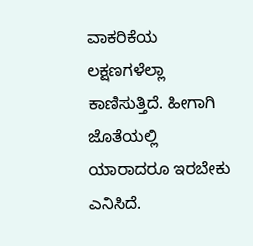ವಾಕರಿಕೆಯ ಲಕ್ಷಣಗಳೆಲ್ಲಾ ಕಾಣಿಸುತ್ತಿದೆ. ಹೀಗಾಗಿ ಜೊತೆಯಲ್ಲಿ ಯಾರಾದರೂ ಇರಬೇಕು ಎನಿಸಿದೆ‌.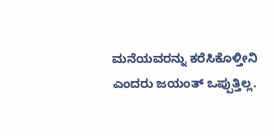ಮನೆಯವರನ್ನು ಕರೆಸಿಕೊಳ್ತೀನಿ ಎಂದರು ಜಯಂತ್ ಒಪ್ಪುತ್ತಿಲ್ಲ.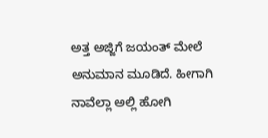ಅತ್ತ ಅಜ್ಜಿಗೆ ಜಯಂತ್ ಮೇಲೆ ಅನುಮಾನ ಮೂಡಿದೆ. ಹೀಗಾಗಿ ನಾವೆಲ್ಲಾ ಅಲ್ಲಿ ಹೋಗಿ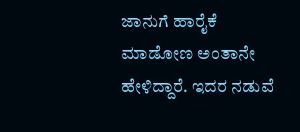ಜಾನುಗೆ ಹಾರೈಕೆ ಮಾಡೋಣ ಅಂತಾನೇ ಹೇಳಿದ್ದಾರೆ. ಇದರ ನಡುವೆ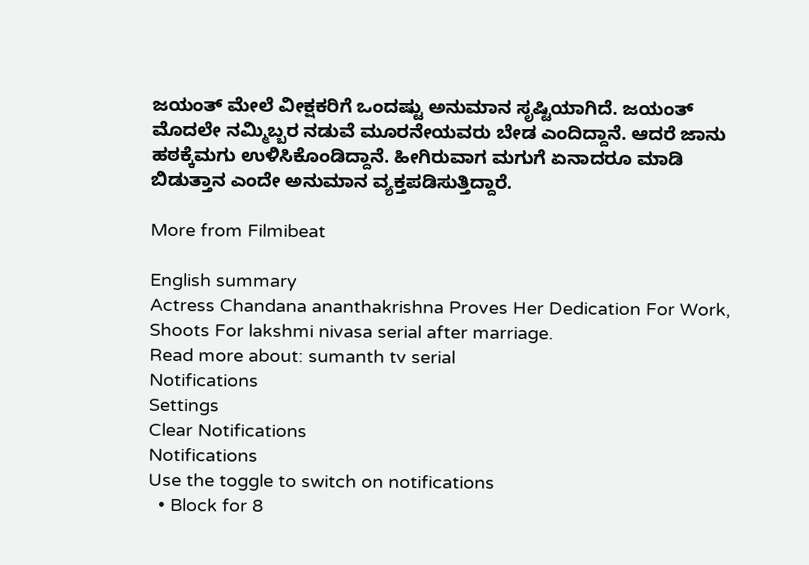ಜಯಂತ್ ಮೇಲೆ ವೀಕ್ಷಕರಿಗೆ ಒಂದಷ್ಟು ಅನುಮಾನ ಸೃಷ್ಟಿಯಾಗಿದೆ. ಜಯಂತ್ ಮೊದಲೇ ನಮ್ಮಿಬ್ಬರ ನಡುವೆ ಮೂರನೇಯವರು ಬೇಡ ಎಂದಿದ್ದಾನೆ. ಆದರೆ ಜಾನು ಹಠಕ್ಕೆ‌ಮಗು ಉಳಿಸಿಕೊಂಡಿದ್ದಾನೆ. ಹೀಗಿರುವಾಗ ಮಗುಗೆ ಏನಾದರೂ ಮಾಡಿ ಬಿಡುತ್ತಾನ ಎಂದೇ ಅನುಮಾನ ವ್ಯಕ್ತಪಡಿಸುತ್ತಿದ್ದಾರೆ.

More from Filmibeat

English summary
Actress Chandana ananthakrishna Proves Her Dedication For Work, Shoots For lakshmi nivasa serial after marriage.
Read more about: sumanth tv serial
Notifications
Settings
Clear Notifications
Notifications
Use the toggle to switch on notifications
  • Block for 8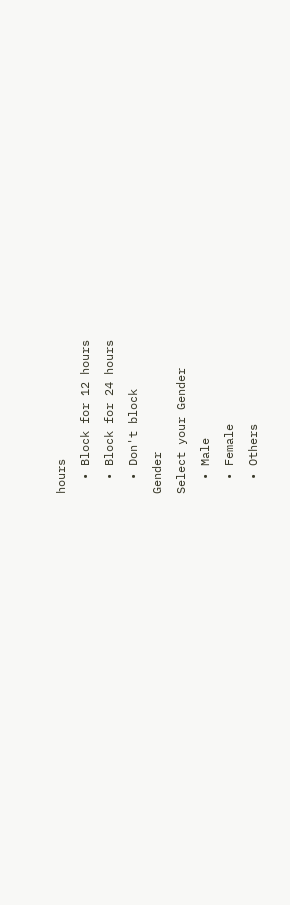hours
  • Block for 12 hours
  • Block for 24 hours
  • Don't block
Gender
Select your Gender
  • Male
  • Female
  • Others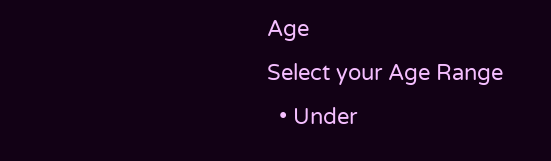Age
Select your Age Range
  • Under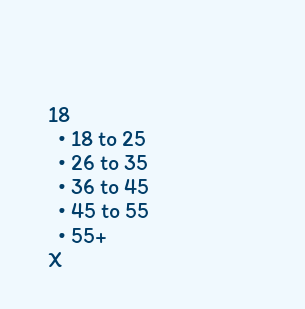18
  • 18 to 25
  • 26 to 35
  • 36 to 45
  • 45 to 55
  • 55+
X